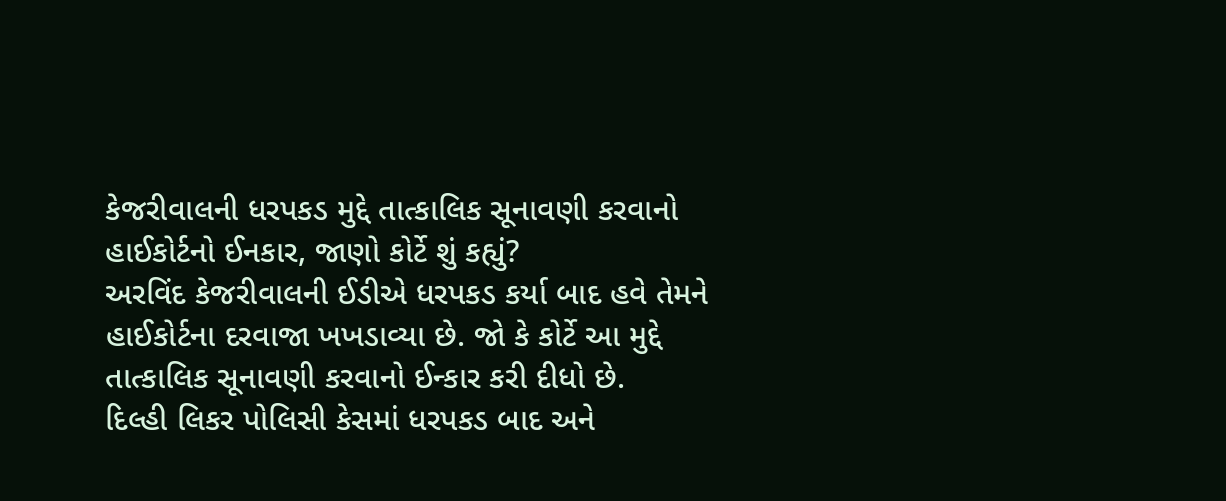કેજરીવાલની ધરપકડ મુદ્દે તાત્કાલિક સૂનાવણી કરવાનો હાઈકોર્ટનો ઈનકાર, જાણો કોર્ટે શું કહ્યું?
અરવિંદ કેજરીવાલની ઈડીએ ધરપકડ કર્યા બાદ હવે તેમને હાઈકોર્ટના દરવાજા ખખડાવ્યા છે. જો કે કોર્ટે આ મુદ્દે તાત્કાલિક સૂનાવણી કરવાનો ઈન્કાર કરી દીધો છે.
દિલ્હી લિકર પોલિસી કેસમાં ધરપકડ બાદ અને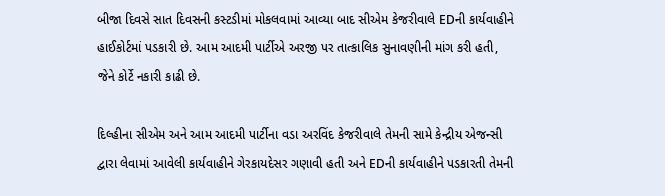બીજા દિવસે સાત દિવસની કસ્ટડીમાં મોકલવામાં આવ્યા બાદ સીએમ કેજરીવાલે EDની કાર્યવાહીને હાઈકોર્ટમાં પડકારી છે. આમ આદમી પાર્ટીએ અરજી પર તાત્કાલિક સુનાવણીની માંગ કરી હતી, જેને કોર્ટે નકારી કાઢી છે.

દિલ્હીના સીએમ અને આમ આદમી પાર્ટીના વડા અરવિંદ કેજરીવાલે તેમની સામે કેન્દ્રીય એજન્સી દ્વારા લેવામાં આવેલી કાર્યવાહીને ગેરકાયદેસર ગણાવી હતી અને EDની કાર્યવાહીને પડકારતી તેમની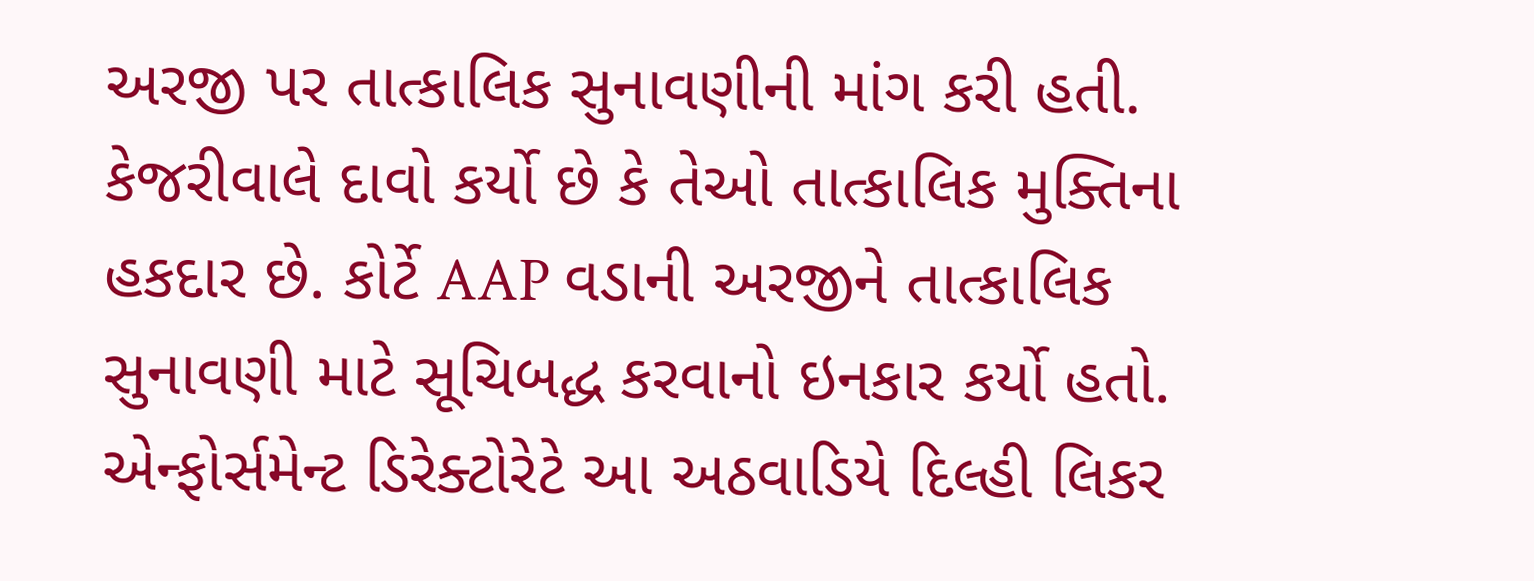અરજી પર તાત્કાલિક સુનાવણીની માંગ કરી હતી.
કેજરીવાલે દાવો કર્યો છે કે તેઓ તાત્કાલિક મુક્તિના હકદાર છે. કોર્ટે AAP વડાની અરજીને તાત્કાલિક સુનાવણી માટે સૂચિબદ્ધ કરવાનો ઇનકાર કર્યો હતો.
એન્ફોર્સમેન્ટ ડિરેક્ટોરેટે આ અઠવાડિયે દિલ્હી લિકર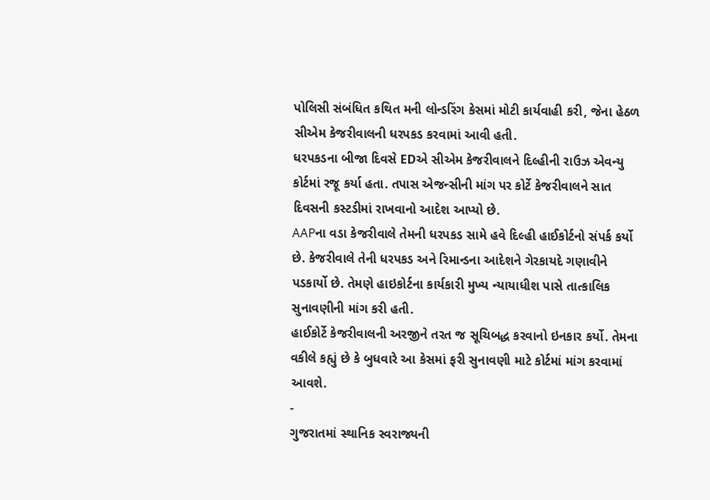પોલિસી સંબંધિત કથિત મની લોન્ડરિંગ કેસમાં મોટી કાર્યવાહી કરી, જેના હેઠળ સીએમ કેજરીવાલની ધરપકડ કરવામાં આવી હતી.
ધરપકડના બીજા દિવસે EDએ સીએમ કેજરીવાલને દિલ્હીની રાઉઝ એવન્યુ કોર્ટમાં રજૂ કર્યા હતા. તપાસ એજન્સીની માંગ પર કોર્ટે કેજરીવાલને સાત દિવસની કસ્ટડીમાં રાખવાનો આદેશ આપ્યો છે.
AAPના વડા કેજરીવાલે તેમની ધરપકડ સામે હવે દિલ્હી હાઈકોર્ટનો સંપર્ક કર્યો છે. કેજરીવાલે તેની ધરપકડ અને રિમાન્ડના આદેશને ગેરકાયદે ગણાવીને પડકાર્યો છે. તેમણે હાઇકોર્ટના કાર્યકારી મુખ્ય ન્યાયાધીશ પાસે તાત્કાલિક સુનાવણીની માંગ કરી હતી.
હાઈકોર્ટે કેજરીવાલની અરજીને તરત જ સૂચિબદ્ધ કરવાનો ઇનકાર કર્યો. તેમના વકીલે કહ્યું છે કે બુધવારે આ કેસમાં ફરી સુનાવણી માટે કોર્ટમાં માંગ કરવામાં આવશે.
-
ગુજરાતમાં સ્થાનિક સ્વરાજ્યની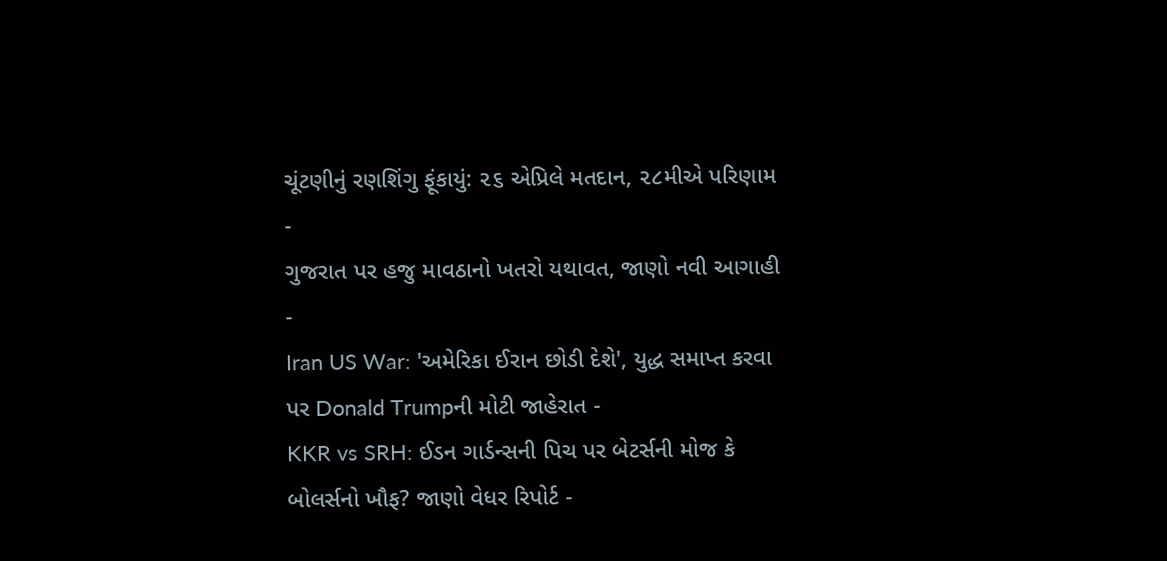ચૂંટણીનું રણશિંગુ ફૂંકાયું: ૨૬ એપ્રિલે મતદાન, ૨૮મીએ પરિણામ -
ગુજરાત પર હજુ માવઠાનો ખતરો યથાવત, જાણો નવી આગાહી -
Iran US War: 'અમેરિકા ઈરાન છોડી દેશે', યુદ્ધ સમાપ્ત કરવા પર Donald Trumpની મોટી જાહેરાત -
KKR vs SRH: ઈડન ગાર્ડન્સની પિચ પર બેટર્સની મોજ કે બોલર્સનો ખૌફ? જાણો વેધર રિપોર્ટ -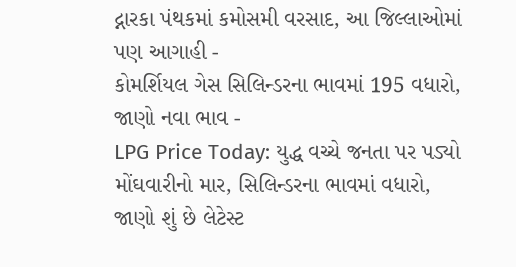દ્નારકા પંથકમાં કમોસમી વરસાદ, આ જિલ્લાઓમાં પણ આગાહી -
કોમર્શિયલ ગેસ સિલિન્ડરના ભાવમાં 195 વધારો, જાણો નવા ભાવ -
LPG Price Today: યુદ્ધ વચ્ચે જનતા પર પડ્યો મોંઘવારીનો માર, સિલિન્ડરના ભાવમાં વધારો, જાણો શું છે લેટેસ્ટ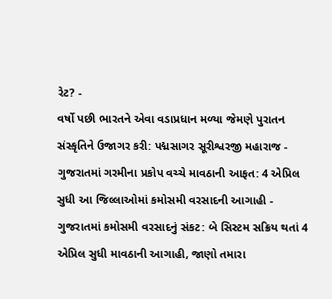રેટ? -
વર્ષો પછી ભારતને એવા વડાપ્રધાન મળ્યા જેમણે પુરાતન સંસ્કૃતિને ઉજાગર કરી: પદ્મસાગર સૂરીશ્વરજી મહારાજ -
ગુજરાતમાં ગરમીના પ્રકોપ વચ્ચે માવઠાની આફત: 4 એપ્રિલ સુધી આ જિલ્લાઓમાં કમોસમી વરસાદની આગાહી -
ગુજરાતમાં કમોસમી વરસાદનું સંકટ: બે સિસ્ટમ સક્રિય થતાં 4 એપ્રિલ સુધી માવઠાની આગાહી, જાણો તમારા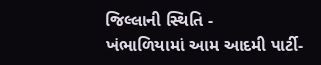જિલ્લાની સ્થિતિ -
ખંભાળિયામાં આમ આદમી પાર્ટી-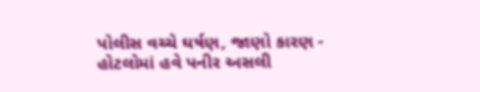પોલીસ વચ્ચે ઘર્ષણ, જાણો કારણ -
હોટલોમાં હવે પનીર અસલી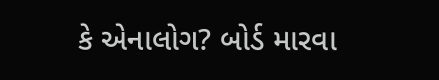કે એનાલોગ? બોર્ડ મારવા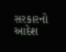સરકારનો આદેશ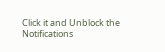Click it and Unblock the Notifications